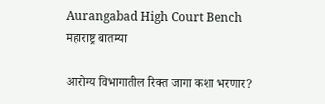Aurangabad High Court Bench
महाराष्ट्र बातम्या

आरोग्य विभागातील रिक्त जागा कशा भरणार?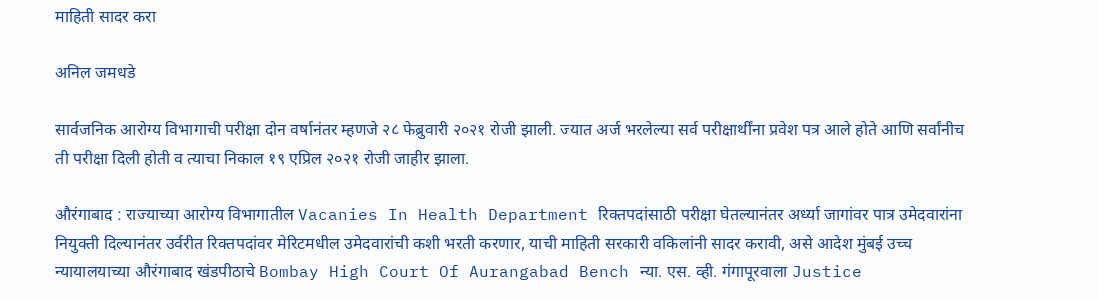माहिती सादर करा

अनिल जमधडे

सार्वजनिक आरोग्य विभागाची परीक्षा दोन वर्षानंतर म्हणजे २८ फेब्रुवारी २०२१ रोजी झाली. ज्यात अर्ज भरलेल्या सर्व परीक्षार्थींना प्रवेश पत्र आले होते आणि सर्वांनीच ती परीक्षा दिली होती व त्याचा निकाल १९ एप्रिल २०२१ रोजी जाहीर झाला.

औरंगाबाद : राज्याच्या आरोग्य विभागातील Vacanies In Health Department रिक्तपदांसाठी परीक्षा घेतल्यानंतर अर्ध्या जागांवर पात्र उमेदवारांना नियुक्ती दिल्यानंतर उर्वरीत रिक्तपदांवर मेरिटमधील उमेदवारांची कशी भरती करणार, याची माहिती सरकारी वकिलांनी सादर करावी, असे आदेश मुंबई उच्च न्यायालयाच्या औरंगाबाद खंडपीठाचे Bombay High Court Of Aurangabad Bench न्या. एस. व्ही. गंगापूरवाला Justice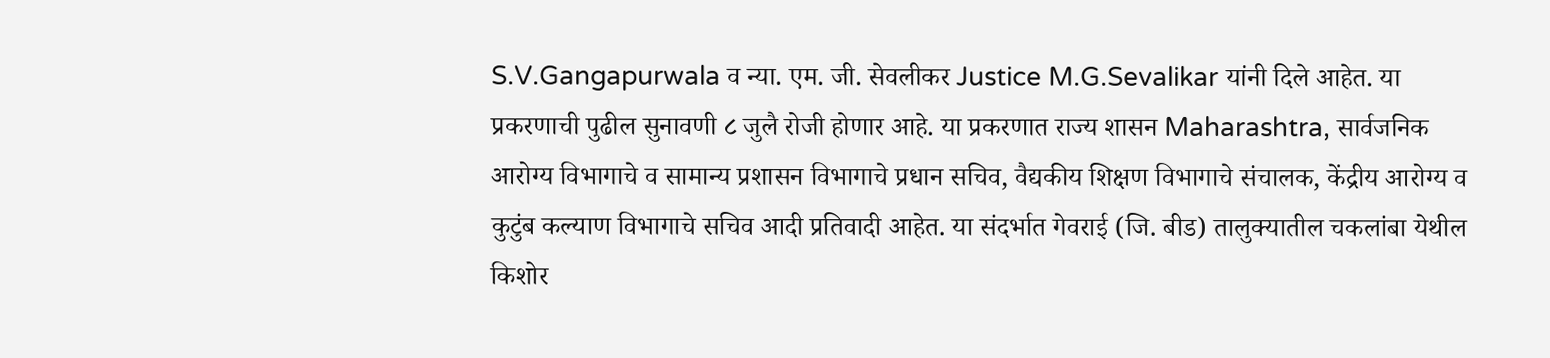S.V.Gangapurwala व न्या. एम. जी. सेवलीकर Justice M.G.Sevalikar यांनी दिले आहेत. या प्रकरणाची पुढील सुनावणी ८ जुलै रोजी होणार आहे. या प्रकरणात राज्य शासन Maharashtra, सार्वजनिक आरोग्य विभागाचे व सामान्य प्रशासन विभागाचे प्रधान सचिव, वैद्यकीय शिक्षण विभागाचे संचालक, केंद्रीय आरोग्य व कुटुंब कल्याण विभागाचे सचिव आदी प्रतिवादी आहेत. या संदर्भात गेवराई (जि. बीड) तालुक्यातील चकलांबा येथील किशोर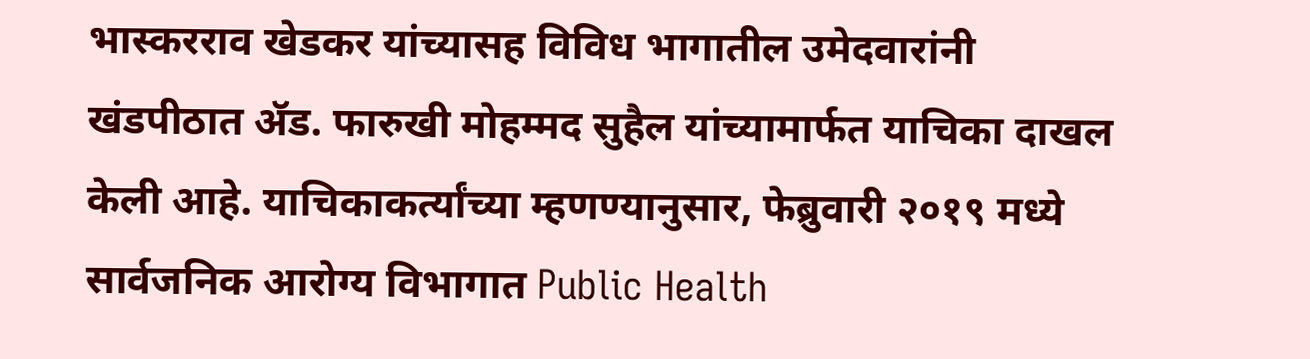भास्करराव खेडकर यांच्यासह विविध भागातील उमेदवारांनी खंडपीठात ॲड. फारुखी मोहम्मद सुहैल यांच्यामार्फत याचिका दाखल केली आहे. याचिकाकर्त्यांच्या म्हणण्यानुसार, फेब्रुवारी २०१९ मध्ये सार्वजनिक आरोग्य विभागात Public Health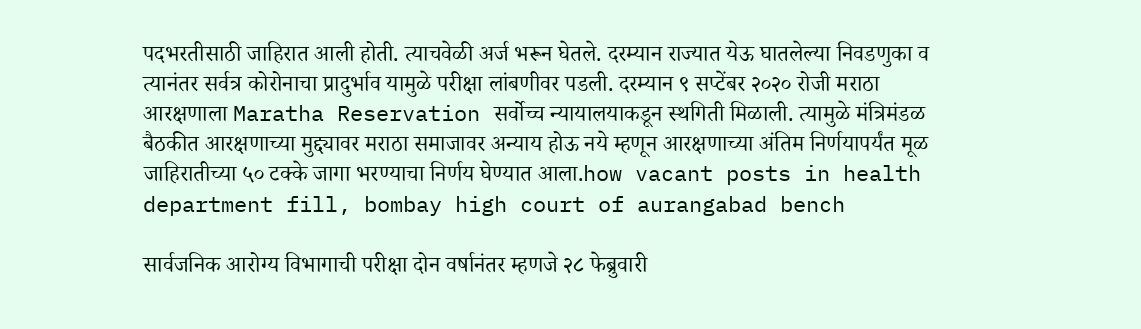पदभरतीसाठी जाहिरात आली होती. त्याचवेळी अर्ज भरून घेतले. दरम्यान राज्यात येऊ घातलेल्या निवडणुका व त्यानंतर सर्वत्र कोरोनाचा प्रादुर्भाव यामुळे परीक्षा लांबणीवर पडली. दरम्यान ९ सप्टेंबर २०२० रोजी मराठा आरक्षणाला Maratha Reservation सर्वोच्च न्यायालयाकडून स्थगिती मिळाली. त्यामुळे मंत्रिमंडळ बैठकीत आरक्षणाच्या मुद्द्यावर मराठा समाजावर अन्याय होऊ नये म्हणून आरक्षणाच्या अंतिम निर्णयापर्यंत मूळ जाहिरातीच्या ५० टक्के जागा भरण्याचा निर्णय घेण्यात आला.how vacant posts in health department fill, bombay high court of aurangabad bench

सार्वजनिक आरोग्य विभागाची परीक्षा दोन वर्षानंतर म्हणजे २८ फेब्रुवारी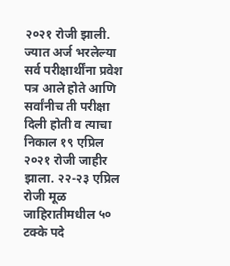२०२१ रोजी झाली. ज्यात अर्ज भरलेल्या सर्व परीक्षार्थींना प्रवेश पत्र आले होते आणि सर्वांनीच ती परीक्षा दिली होती व त्याचा निकाल १९ एप्रिल २०२१ रोजी जाहीर झाला. २२-२३ एप्रिल रोजी मूळ जाहिरातीमधील ५० टक्के पदे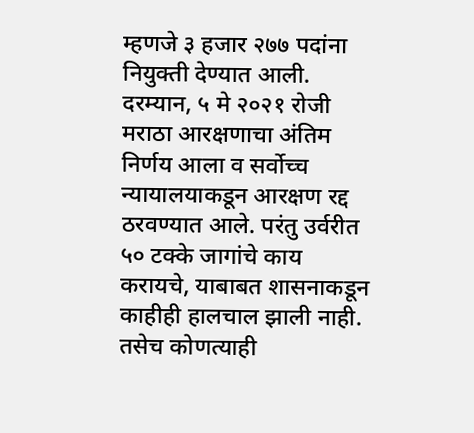म्हणजे ३ हजार २७७ पदांना नियुक्ती देण्यात आली. दरम्यान, ५ मे २०२१ रोजी मराठा आरक्षणाचा अंतिम निर्णय आला व सर्वोच्च न्यायालयाकडून आरक्षण रद्द ठरवण्यात आले. परंतु उर्वरीत ५० टक्के जागांचे काय करायचे, याबाबत शासनाकडून काहीही हालचाल झाली नाही. तसेच कोणत्याही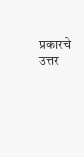प्रकारचे उत्तर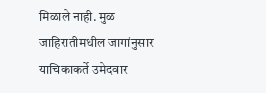मिळाले नाही. मुळ जाहिरातीमधील जागांनुसार याचिकाकर्ते उमेदवार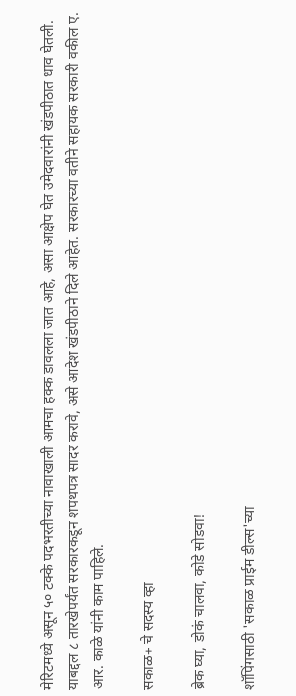मेरिटमध्ये असून ५० टक्के पदभरतीच्या नावाखाली आमचा हक्क डावलला जात आहे, असा आक्षेप घेत उमेदवारांनी खंडपीठात धाव घेतली. याबद्दल ८ तारखेपर्यंत सरकारकडून शपथपत्र सादर करावे, असे आदेश खंडपीठाने दिले आहेत. सरकारच्या वतीने सहायक सरकारी वकील ए. आर. काळे यांनी काम पाहिले.

सकाळ+ चे सदस्य व्हा

ब्रेक घ्या, डोकं चालवा, कोडे सोडवा!

शॉपिंगसाठी 'सकाळ प्राईम डील्स'च्या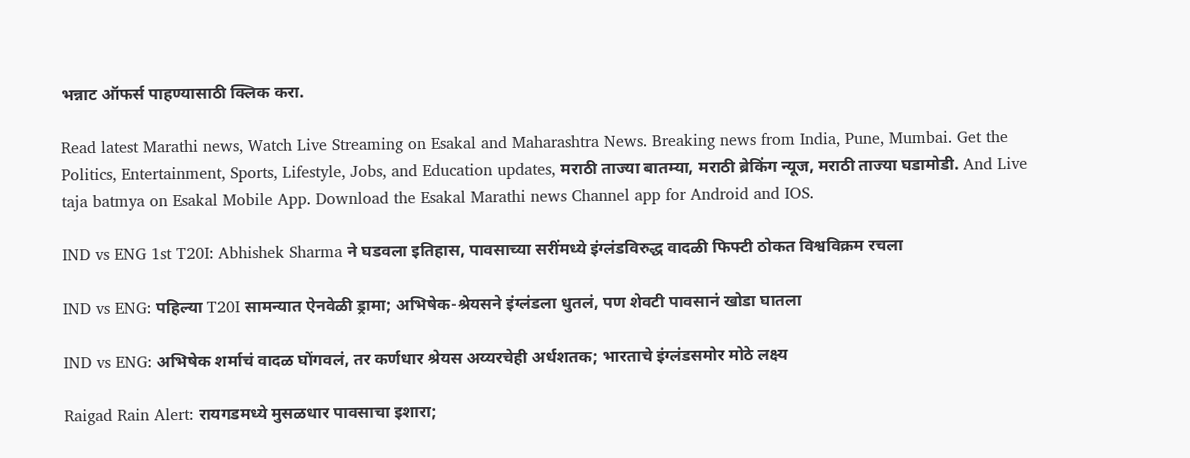भन्नाट ऑफर्स पाहण्यासाठी क्लिक करा.

Read latest Marathi news, Watch Live Streaming on Esakal and Maharashtra News. Breaking news from India, Pune, Mumbai. Get the Politics, Entertainment, Sports, Lifestyle, Jobs, and Education updates, मराठी ताज्या बातम्या, मराठी ब्रेकिंग न्यूज, मराठी ताज्या घडामोडी. And Live taja batmya on Esakal Mobile App. Download the Esakal Marathi news Channel app for Android and IOS.

IND vs ENG 1st T20I: Abhishek Sharma ने घडवला इतिहास, पावसाच्या सरींमध्ये इंग्लंडविरुद्ध वादळी फिफ्टी ठोकत विश्वविक्रम रचला

IND vs ENG: पहिल्या T20I सामन्यात ऐनवेळी ड्रामा; अभिषेक-श्रेयसने इंग्लंडला धुतलं, पण शेवटी पावसानं खोडा घातला

IND vs ENG: अभिषेक शर्माचं वादळ घोंगवलं, तर कर्णधार श्रेयस अय्यरचेही अर्धशतक; भारताचे इंग्लंडसमोर मोठे लक्ष्य

Raigad Rain Alert: रायगडमध्ये मुसळधार पावसाचा इशारा;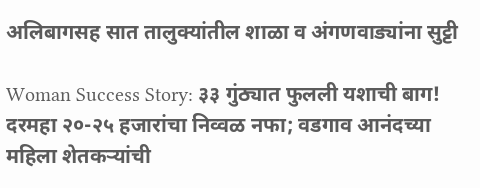अलिबागसह सात तालुक्यांतील शाळा व अंगणवाड्यांना सुट्टी

Woman Success Story: ३३ गुंठ्यात फुलली यशाची बाग! दरमहा २०-२५ हजारांचा निव्वळ नफा; वडगाव आनंदच्या महिला शेतकऱ्यांची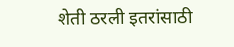शेती ठरली इतरांसाठी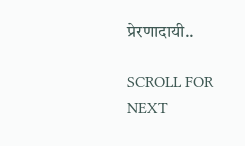प्रेरणादायी..

SCROLL FOR NEXT